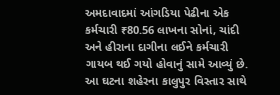અમદાવાદમાં આંગડિયા પેઢીના એક કર્મચારી ₹80.56 લાખના સોનાં, ચાંદી અને હીરાના દાગીના લઈને કર્મચારી ગાયબ થઈ ગયો હોવાનું સામે આવ્યું છે. આ ઘટના શહેરના કાલુપુર વિસ્તાર સાથે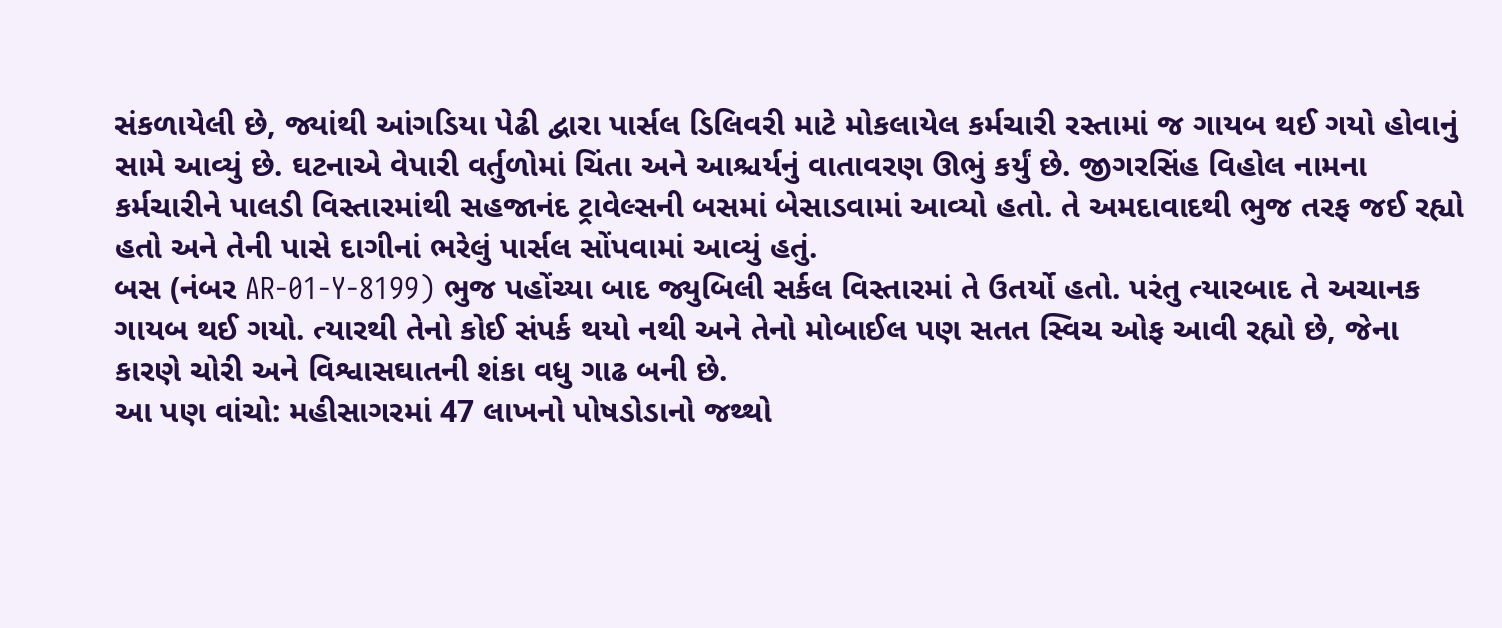સંકળાયેલી છે, જ્યાંથી આંગડિયા પેઢી દ્વારા પાર્સલ ડિલિવરી માટે મોકલાયેલ કર્મચારી રસ્તામાં જ ગાયબ થઈ ગયો હોવાનું સામે આવ્યું છે. ઘટનાએ વેપારી વર્તુળોમાં ચિંતા અને આશ્ચર્યનું વાતાવરણ ઊભું કર્યું છે. જીગરસિંહ વિહોલ નામના કર્મચારીને પાલડી વિસ્તારમાંથી સહજાનંદ ટ્રાવેલ્સની બસમાં બેસાડવામાં આવ્યો હતો. તે અમદાવાદથી ભુજ તરફ જઈ રહ્યો હતો અને તેની પાસે દાગીનાં ભરેલું પાર્સલ સોંપવામાં આવ્યું હતું.
બસ (નંબર AR-01-Y-8199) ભુજ પહોંચ્યા બાદ જ્યુબિલી સર્કલ વિસ્તારમાં તે ઉતર્યો હતો. પરંતુ ત્યારબાદ તે અચાનક ગાયબ થઈ ગયો. ત્યારથી તેનો કોઈ સંપર્ક થયો નથી અને તેનો મોબાઈલ પણ સતત સ્વિચ ઓફ આવી રહ્યો છે, જેના કારણે ચોરી અને વિશ્વાસઘાતની શંકા વધુ ગાઢ બની છે.
આ પણ વાંચો: મહીસાગરમાં 47 લાખનો પોષડોડાનો જથ્થો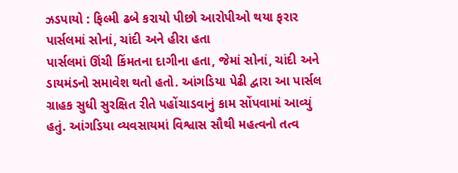ઝડપાયો : ફિલ્મી ઢબે કરાયો પીછો આરોપીઓ થયા ફરાર
પાર્સલમાં સોનાં, ચાંદી અને હીરા હતા
પાર્સલમાં ઊંચી કિંમતના દાગીના હતા, જેમાં સોનાં, ચાંદી અને ડાયમંડનો સમાવેશ થતો હતો. આંગડિયા પેઢી દ્વારા આ પાર્સલ ગ્રાહક સુધી સુરક્ષિત રીતે પહોંચાડવાનું કામ સોંપવામાં આવ્યું હતું. આંગડિયા વ્યવસાયમાં વિશ્વાસ સૌથી મહત્વનો તત્વ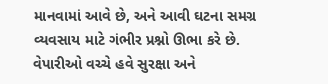માનવામાં આવે છે, અને આવી ઘટના સમગ્ર વ્યવસાય માટે ગંભીર પ્રશ્નો ઊભા કરે છે. વેપારીઓ વચ્ચે હવે સુરક્ષા અને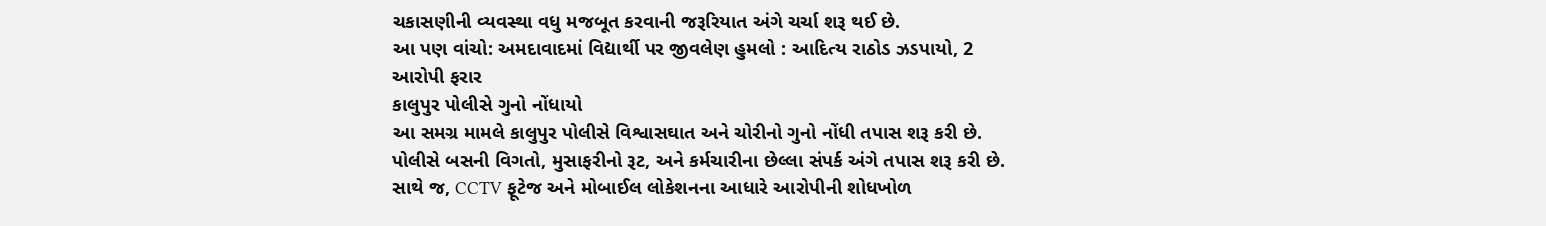ચકાસણીની વ્યવસ્થા વધુ મજબૂત કરવાની જરૂરિયાત અંગે ચર્ચા શરૂ થઈ છે.
આ પણ વાંચો: અમદાવાદમાં વિદ્યાર્થી પર જીવલેણ હુમલો : આદિત્ય રાઠોડ ઝડપાયો, 2 આરોપી ફરાર
કાલુપુર પોલીસે ગુનો નોંધાયો
આ સમગ્ર મામલે કાલુપુર પોલીસે વિશ્વાસઘાત અને ચોરીનો ગુનો નોંધી તપાસ શરૂ કરી છે. પોલીસે બસની વિગતો, મુસાફરીનો રૂટ, અને કર્મચારીના છેલ્લા સંપર્ક અંગે તપાસ શરૂ કરી છે. સાથે જ, CCTV ફૂટેજ અને મોબાઈલ લોકેશનના આધારે આરોપીની શોધખોળ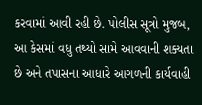કરવામાં આવી રહી છે. પોલીસ સૂત્રો મુજબ, આ કેસમાં વધુ તથ્યો સામે આવવાની શક્યતા છે અને તપાસના આધારે આગળની કાર્યવાહી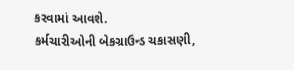કરવામાં આવશે.
કર્મચારીઓની બેકગ્રાઉન્ડ ચકાસણી,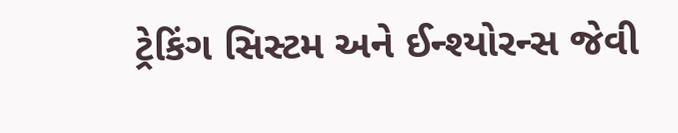ટ્રેકિંગ સિસ્ટમ અને ઈન્શ્યોરન્સ જેવી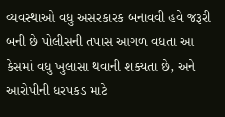વ્યવસ્થાઓ વધુ અસરકારક બનાવવી હવે જરૂરી બની છે પોલીસની તપાસ આગળ વધતા આ કેસમાં વધુ ખુલાસા થવાની શક્યતા છે, અને આરોપીની ધરપકડ માટે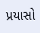પ્રયાસો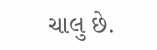ચાલુ છે.